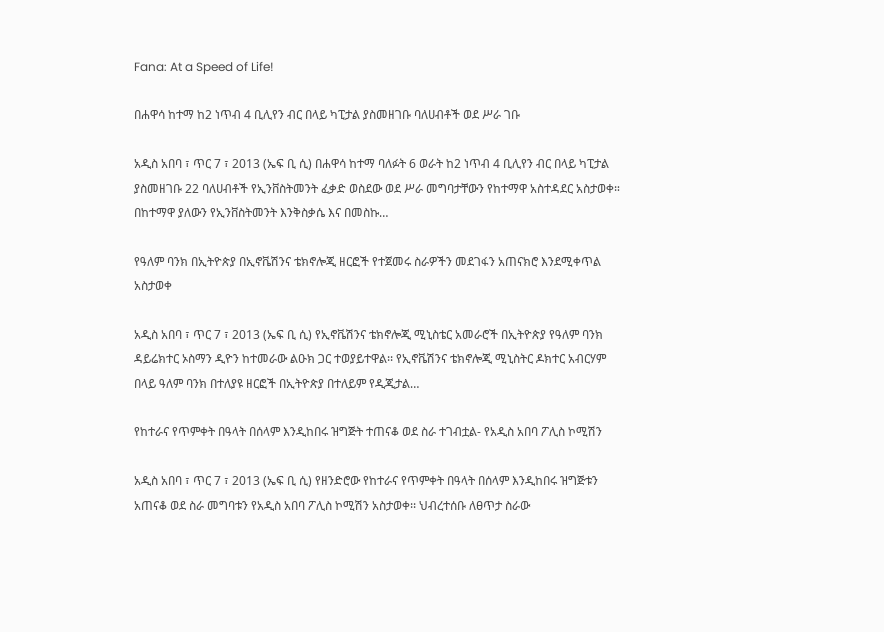Fana: At a Speed of Life!

በሐዋሳ ከተማ ከ2 ነጥብ 4 ቢሊየን ብር በላይ ካፒታል ያስመዘገቡ ባለሀብቶች ወደ ሥራ ገቡ

አዲስ አበባ ፣ ጥር 7 ፣ 2013 (ኤፍ ቢ ሲ) በሐዋሳ ከተማ ባለፉት 6 ወራት ከ2 ነጥብ 4 ቢሊየን ብር በላይ ካፒታል ያስመዘገቡ 22 ባለሀብቶች የኢንቨስትመንት ፈቃድ ወስደው ወደ ሥራ መግባታቸውን የከተማዋ አስተዳደር አስታወቀ። በከተማዋ ያለውን የኢንቨስትመንት እንቅስቃሴ እና በመስኩ…

የዓለም ባንክ በኢትዮጵያ በኢኖቬሽንና ቴክኖሎጂ ዘርፎች የተጀመሩ ስራዎችን መደገፋን አጠናክሮ እንደሚቀጥል አስታወቀ

አዲስ አበባ ፣ ጥር 7 ፣ 2013 (ኤፍ ቢ ሲ) የኢኖቬሽንና ቴክኖሎጂ ሚኒስቴር አመራሮች በኢትዮጵያ የዓለም ባንክ ዳይሬክተር ኦስማን ዲዮን ከተመራው ልዑክ ጋር ተወያይተዋል፡፡ የኢኖቬሽንና ቴክኖሎጂ ሚኒስትር ዶክተር አብርሃም በላይ ዓለም ባንክ በተለያዩ ዘርፎች በኢትዮጵያ በተለይም የዲጂታል…

የከተራና የጥምቀት በዓላት በሰላም እንዲከበሩ ዝግጅት ተጠናቆ ወደ ስራ ተገብቷል- የአዲስ አበባ ፖሊስ ኮሚሽን

አዲስ አበባ ፣ ጥር 7 ፣ 2013 (ኤፍ ቢ ሲ) የዘንድሮው የከተራና የጥምቀት በዓላት በሰላም እንዲከበሩ ዝግጅቱን አጠናቆ ወደ ስራ መግባቱን የአዲስ አበባ ፖሊስ ኮሚሽን አስታወቀ፡፡ ህብረተሰቡ ለፀጥታ ስራው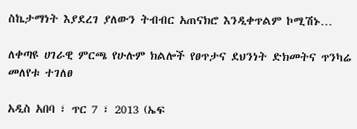ስኬታማነት እያደረገ ያለውን ትብብር አጠናክሮ እንዲቀጥልም ኮሚሽኑ…

ለቀጣዩ ሀገራዊ ምርጫ የሁሉም ክልሎች የፀጥታና ደህንነት ድክመትና ጥንካሬ መለየቱ ተገለፀ

አዲስ አበባ ፣ ጥር 7 ፣ 2013 (ኤፍ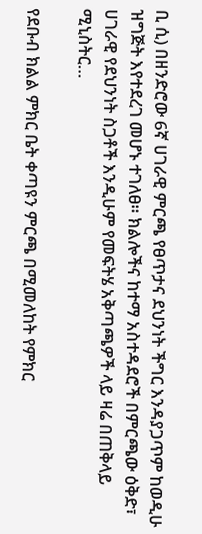ቢ ሲ) በዘንድሮው 6ኛ ሀገራዊ ምርጫ የፀጥታና ደህንነት ችግር እንዳያጋጥም ከወዲሁ ዝግጅት እየተደረገ መሆኑ ተገለፀ። ክልሎችና ከተማ አስተዳደሮች በምርጫው ዕቅድ፣ ሀገራዊ የደህንነት ስጋቶች እንዲሁም የመፍትሄ አቅጣጫዎች ላይ ዛሬ በጠቅላይ ሚኒስትር…

የደቡብ ክልል ምክር ቤት ቀጣዩን ምርጫ በሚመለከት የምክር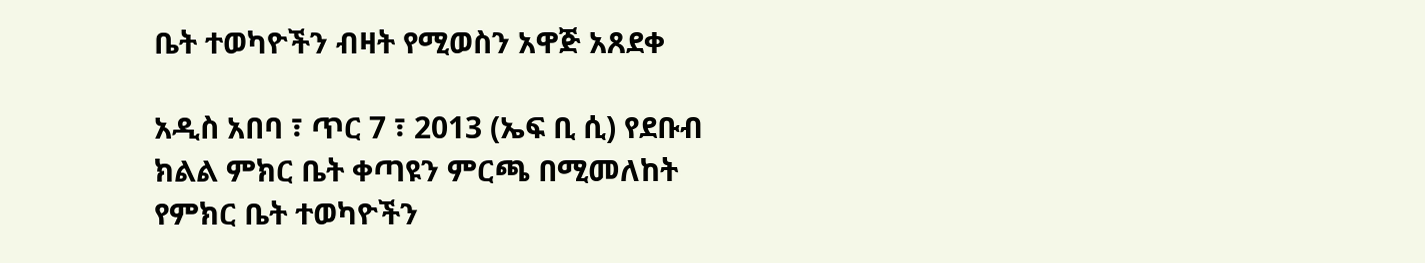ቤት ተወካዮችን ብዛት የሚወስን አዋጅ አጸደቀ

አዲስ አበባ ፣ ጥር 7 ፣ 2013 (ኤፍ ቢ ሲ) የደቡብ ክልል ምክር ቤት ቀጣዩን ምርጫ በሚመለከት የምክር ቤት ተወካዮችን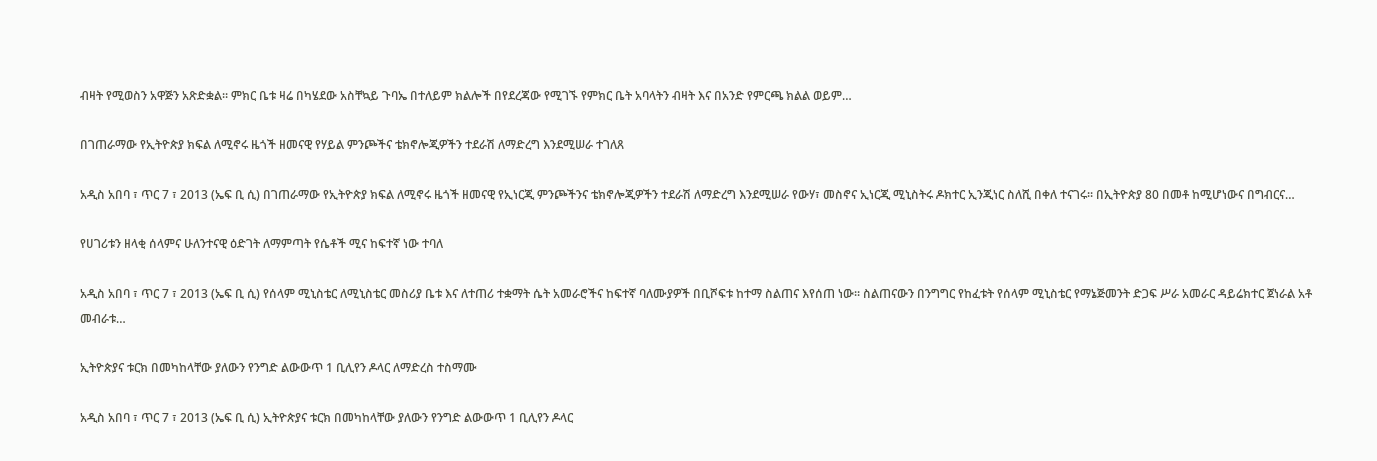ብዛት የሚወስን አዋጅን አጽድቋል። ምክር ቤቱ ዛሬ በካሄደው አስቸኳይ ጉባኤ በተለይም ክልሎች በየደረጃው የሚገኙ የምክር ቤት አባላትን ብዛት እና በአንድ የምርጫ ክልል ወይም…

በገጠራማው የኢትዮጵያ ክፍል ለሚኖሩ ዜጎች ዘመናዊ የሃይል ምንጮችና ቴክኖሎጂዎችን ተደራሽ ለማድረግ እንደሚሠራ ተገለጸ

አዲስ አበባ ፣ ጥር 7 ፣ 2013 (ኤፍ ቢ ሲ) በገጠራማው የኢትዮጵያ ክፍል ለሚኖሩ ዜጎች ዘመናዊ የኢነርጂ ምንጮችንና ቴክኖሎጂዎችን ተደራሽ ለማድረግ እንደሚሠራ የውሃ፣ መስኖና ኢነርጂ ሚኒስትሩ ዶክተር ኢንጂነር ስለሺ በቀለ ተናገሩ፡፡ በኢትዮጵያ 80 በመቶ ከሚሆነውና በግብርና…

የሀገሪቱን ዘላቂ ሰላምና ሁለንተናዊ ዕድገት ለማምጣት የሴቶች ሚና ከፍተኛ ነው ተባለ

አዲስ አበባ ፣ ጥር 7 ፣ 2013 (ኤፍ ቢ ሲ) የሰላም ሚኒስቴር ለሚኒስቴር መስሪያ ቤቱ እና ለተጠሪ ተቋማት ሴት አመራሮችና ከፍተኛ ባለሙያዎች በቢሾፍቱ ከተማ ስልጠና እየሰጠ ነው፡፡ ስልጠናውን በንግግር የከፈቱት የሰላም ሚኒስቴር የማኔጅመንት ድጋፍ ሥራ አመራር ዳይሬክተር ጀነራል አቶ መብራቱ…

ኢትዮጵያና ቱርክ በመካከላቸው ያለውን የንግድ ልውውጥ 1 ቢሊየን ዶላር ለማድረስ ተስማሙ

አዲስ አበባ ፣ ጥር 7 ፣ 2013 (ኤፍ ቢ ሲ) ኢትዮጵያና ቱርክ በመካከላቸው ያለውን የንግድ ልውውጥ 1 ቢሊየን ዶላር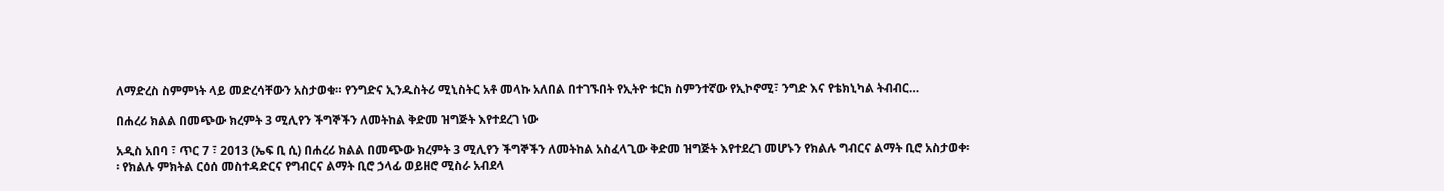ለማድረስ ስምምነት ላይ መድረሳቸውን አስታወቁ። የንግድና ኢንዱስትሪ ሚኒስትር አቶ መላኩ አለበል በተገኙበት የኢትዮ ቱርክ ስምንተኛው የኢኮኖሚ፣ ንግድ እና የቴክኒካል ትብብር…

በሐረሪ ክልል በመጭው ክረምት 3 ሚሊየን ችግኞችን ለመትከል ቅድመ ዝግጅት እየተደረገ ነው

አዲስ አበባ ፣ ጥር 7 ፣ 2013 (ኤፍ ቢ ሲ) በሐረሪ ክልል በመጭው ክረምት 3 ሚሊየን ችግኞችን ለመትከል አስፈላጊው ቅድመ ዝግጅት እየተደረገ መሆኑን የክልሉ ግብርና ልማት ቢሮ አስታወቀ፡፡ የክልሉ ምክትል ርዕሰ መስተዳድርና የግብርና ልማት ቢሮ ኃላፊ ወይዘሮ ሚስራ አብደላ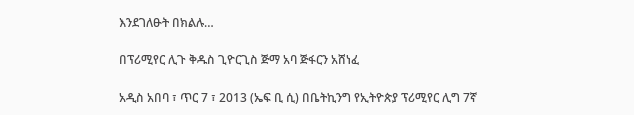እንደገለፁት በክልሉ…

በፕሪሚየር ሊጉ ቅዱስ ጊዮርጊስ ጅማ አባ ጅፋርን አሸነፈ

አዲስ አበባ ፣ ጥር 7 ፣ 2013 (ኤፍ ቢ ሲ) በቤትኪንግ የኢትዮጵያ ፕሪሚየር ሊግ 7ኛ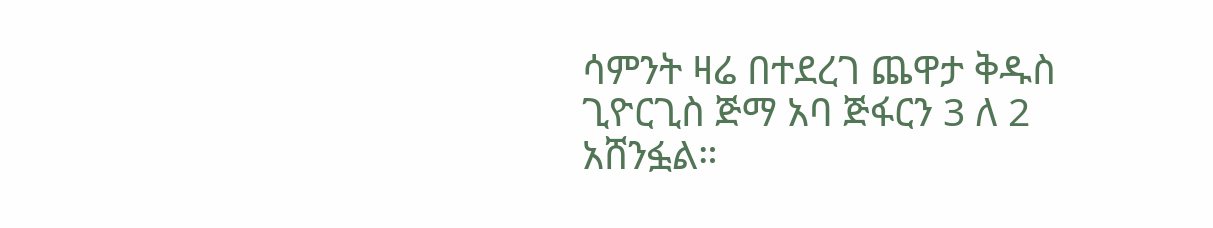ሳምንት ዛሬ በተደረገ ጨዋታ ቅዱስ ጊዮርጊስ ጅማ አባ ጅፋርን 3 ለ 2 አሸንፏል።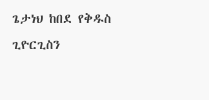ጌታነህ ከበደ የቅዱስ ጊዮርጊስን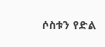ሶስቱን የድል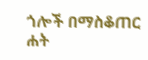ጎሎች በማስቆጠር ሐት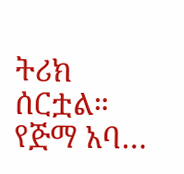ትሪክ ሰርቷል። የጅማ አባ…